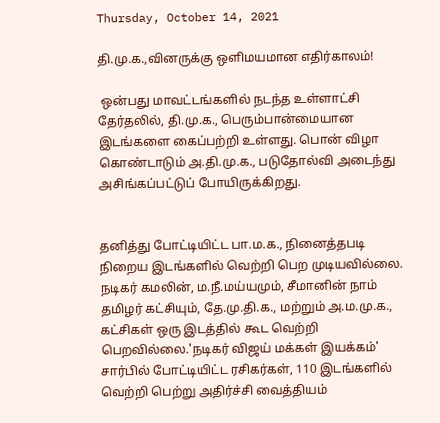Thursday, October 14, 2021

தி.மு.க.,வினருக்கு ஒளிமயமான எதிர்காலம்!

 ஒன்பது மாவட்டங்களில் நடந்த உள்ளாட்சி தேர்தலில், தி.மு.க., பெரும்பான்மையான இடங்களை கைப்பற்றி உள்ளது. பொன் விழா கொண்டாடும் அ.தி.மு.க., படுதோல்வி அடைந்து அசிங்கப்பட்டுப் போயிருக்கிறது.


தனித்து போட்டியிட்ட பா.ம.க., நினைத்தபடி நிறைய இடங்களில் வெற்றி பெற முடியவில்லை. நடிகர் கமலின், ம.நீ.மய்யமும், சீமானின் நாம் தமிழர் கட்சியும், தே.மு.தி.க., மற்றும் அ.ம.மு.க., கட்சிகள் ஒரு இடத்தில் கூட வெற்றி பெறவில்லை.'நடிகர் விஜய் மக்கள் இயக்கம்' சார்பில் போட்டியிட்ட ரசிகர்கள், 110 இடங்களில் வெற்றி பெற்று அதிர்ச்சி வைத்தியம்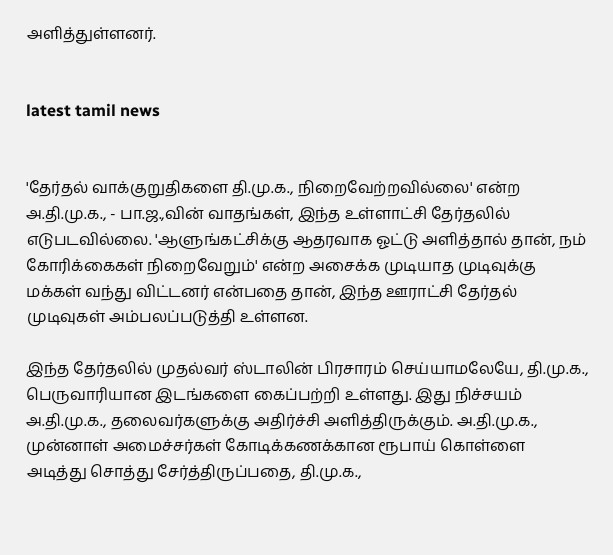அளித்துள்ளனர்.


latest tamil news


'தேர்தல் வாக்குறுதிகளை தி.மு.க., நிறைவேற்றவில்லை' என்ற அ.தி.மு.க., - பா.ஜ.,வின் வாதங்கள், இந்த உள்ளாட்சி தேர்தலில் எடுபடவில்லை. 'ஆளுங்கட்சிக்கு ஆதரவாக ஓட்டு அளித்தால் தான், நம் கோரிக்கைகள் நிறைவேறும்' என்ற அசைக்க முடியாத முடிவுக்கு மக்கள் வந்து விட்டனர் என்பதை தான், இந்த ஊராட்சி தேர்தல் முடிவுகள் அம்பலப்படுத்தி உள்ளன.

இந்த தேர்தலில் முதல்வர் ஸ்டாலின் பிரசாரம் செய்யாமலேயே, தி.மு.க., பெருவாரியான இடங்களை கைப்பற்றி உள்ளது. இது நிச்சயம் அ.தி.மு.க., தலைவர்களுக்கு அதிர்ச்சி அளித்திருக்கும். அ.தி.மு.க., முன்னாள் அமைச்சர்கள் கோடிக்கணக்கான ரூபாய் கொள்ளை அடித்து சொத்து சேர்த்திருப்பதை, தி.மு.க.,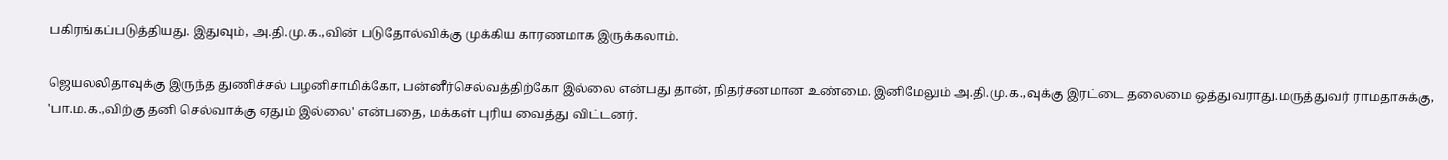பகிரங்கப்படுத்தியது. இதுவும், அ.தி.மு.க.,வின் படுதோல்விக்கு முக்கிய காரணமாக இருக்கலாம்.

ஜெயலலிதாவுக்கு இருந்த துணிச்சல் பழனிசாமிக்கோ, பன்னீர்செல்வத்திற்கோ இல்லை என்பது தான், நிதர்சனமான உண்மை. இனிமேலும் அ.தி.மு.க.,வுக்கு இரட்டை தலைமை ஒத்துவராது.மருத்துவர் ராமதாசுக்கு, 'பா.ம.க.,விற்கு தனி செல்வாக்கு ஏதும் இல்லை' என்பதை, மக்கள் புரிய வைத்து விட்டனர்.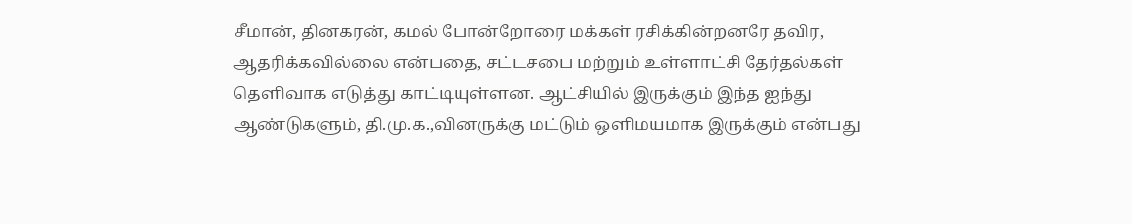சீமான், தினகரன், கமல் போன்றோரை மக்கள் ரசிக்கின்றனரே தவிர, ஆதரிக்கவில்லை என்பதை, சட்டசபை மற்றும் உள்ளாட்சி தேர்தல்கள் தெளிவாக எடுத்து காட்டியுள்ளன. ஆட்சியில் இருக்கும் இந்த ஐந்து ஆண்டுகளும், தி.மு.க.,வினருக்கு மட்டும் ஒளிமயமாக இருக்கும் என்பது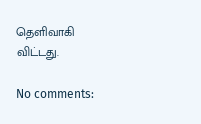தெளிவாகி விட்டது.

No comments: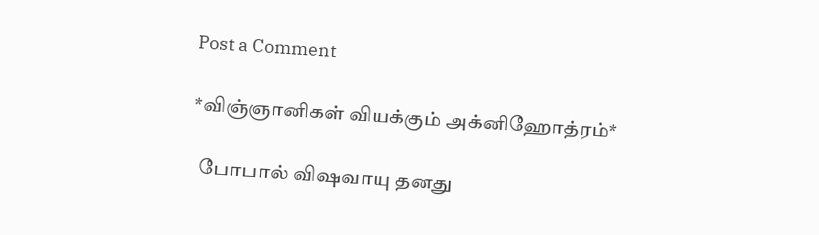Post a Comment

*விஞ்ஞானிகள் வியக்கும் அக்னிஹோத்ரம்*

  போபால் விஷவாயு தனது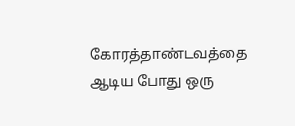கோரத்தாண்டவத்தை ஆடிய போது ஒரு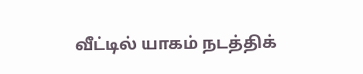வீட்டில் யாகம் நடத்திக்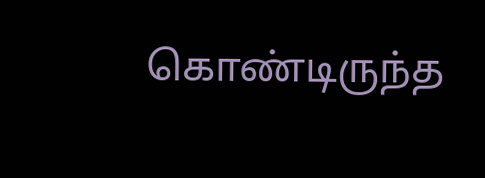கொண்டிருந்த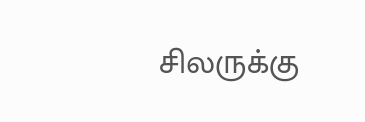சிலருக்கு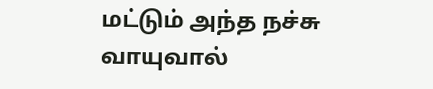மட்டும் அந்த நச்சு வாயுவால்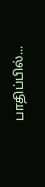பாதிப்பில்...